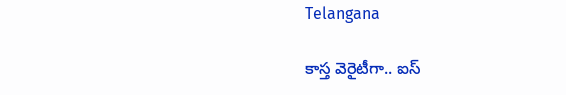Telangana

కాస్త వెరైటీగా.. ఐస్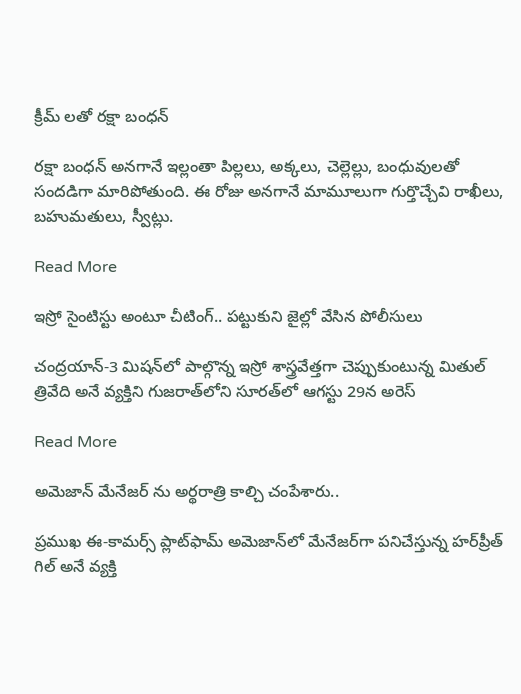క్రీమ్ లతో రక్షా బంధన్

రక్షా బంధన్ అనగానే ఇల్లంతా పిల్లలు, అక్కలు, చెల్లెల్లు, బంధువులతో సందడిగా మారిపోతుంది. ఈ రోజు అనగానే మామూలుగా గుర్తొచ్చేవి రాఖీలు, బహుమతులు, స్వీట్లు.

Read More

ఇస్రో సైంటిస్టు అంటూ చీటింగ్.. ప‌ట్టుకుని జైల్లో వేసిన పోలీసులు

చంద్రయాన్-3 మిషన్‌లో పాల్గొన్న ఇస్రో శాస్త్రవేత్తగా చెప్పుకుంటున్న మితుల్ త్రివేది అనే వ్యక్తిని గుజరాత్‌లోని సూరత్‌లో ఆగస్టు 29న అరెస్

Read More

అమెజాన్ మేనేజ‌ర్ ను అర్థరాత్రి కాల్చి చంపేశారు..

ప్రముఖ ఈ-కామర్స్ ప్లాట్‌ఫామ్ అమెజాన్‌లో మేనేజర్‌గా పనిచేస్తున్న హర్‌ప్రీత్ గిల్ అనే వ్యక్తి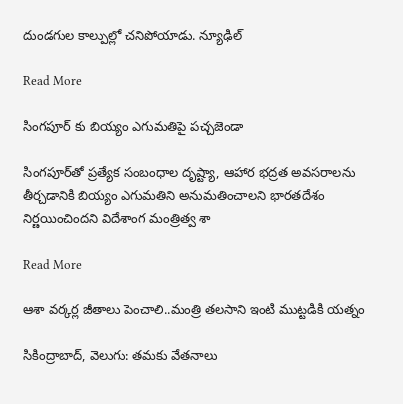దుండగుల కాల్పుల్లో చనిపోయాడు. న్యూఢిల్

Read More

సింగపూర్ కు బియ్యం ఎగుమతిపై పచ్చజెండా

సింగపూర్‌తో ప్రత్యేక సంబంధాల దృష్ట్యా, ఆహార భద్రత అవసరాలను తీర్చడానికి బియ్యం ఎగుమతిని అనుమతించాలని భారతదేశం నిర్ణయించిందని విదేశాంగ మంత్రిత్వ శా

Read More

ఆశా వర్కర్ల జీతాలు పెంచాలి..మంత్రి తలసాని ఇంటి ముట్టడికి యత్నం

సికింద్రాబాద్, వెలుగు: తమకు వేతనాలు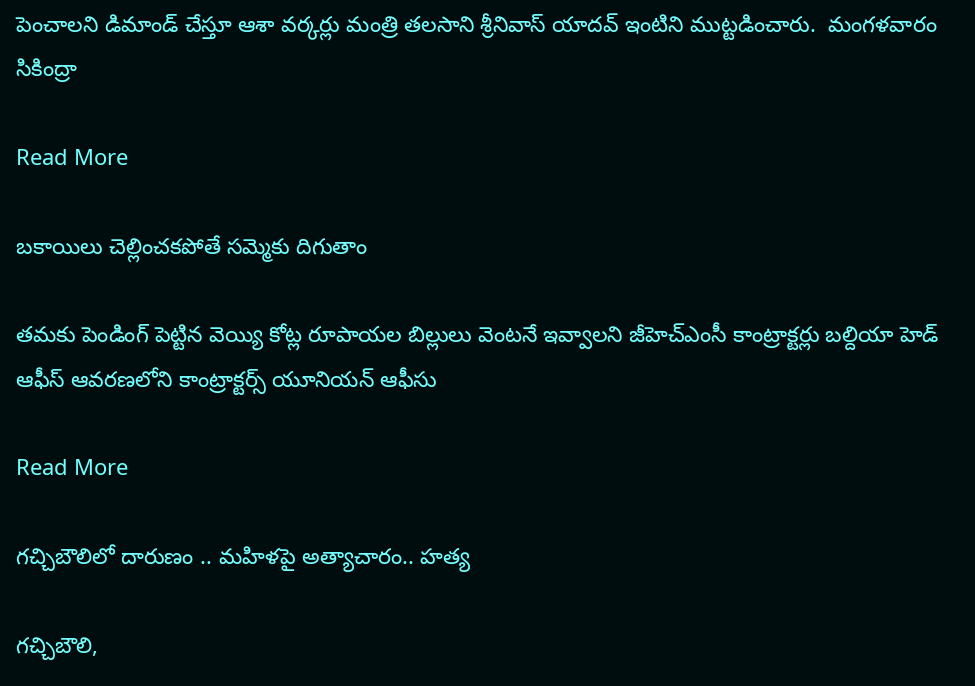పెంచాలని డిమాండ్ చేస్తూ ఆశా వర్కర్లు మంత్రి తలసాని శ్రీనివాస్ యాదవ్ ఇంటిని ముట్టడించారు.  మంగళవారం సికింద్రా

Read More

బకాయిలు చెల్లించకపోతే సమ్మెకు దిగుతాం

తమకు పెండింగ్ పెట్టిన వెయ్యి కోట్ల రూపాయల బిల్లులు వెంటనే ఇవ్వాలని జీహెచ్ఎంసీ కాంట్రాక్టర్లు బల్దియా హెడ్ ఆఫీస్ ఆవరణలోని కాంట్రాక్టర్స్ యూనియన్ ఆఫీసు

Read More

గచ్చిబౌలిలో దారుణం .. మహిళపై అత్యాచారం.. హత్య

గచ్చిబౌలి,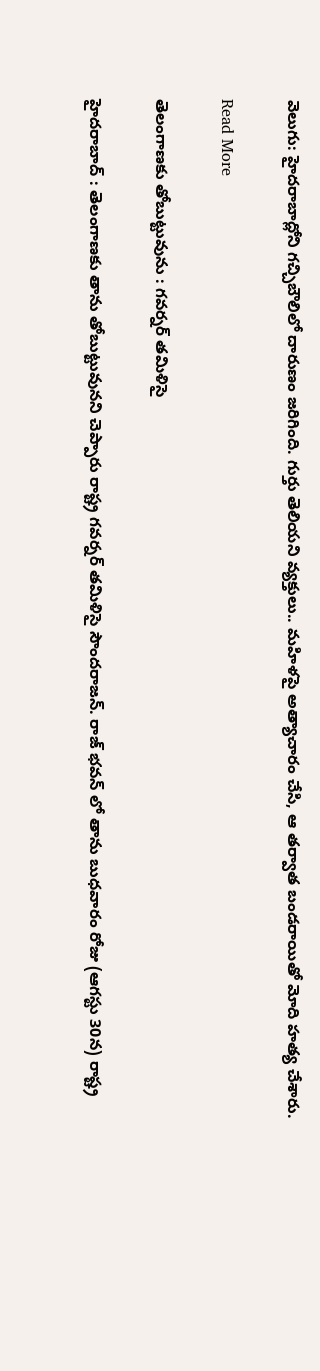వెలుగు: హైదరాబాద్లోని గచ్చిబౌలిలో దారుణం జరిగింది. గుర్తు తెలియని వ్యక్తులు.. మహిళపై అత్యాచారం చేసి, ఆ తర్వాత బండరాయితో మోది హత్య చేశారు.

Read More

తెలంగాణకు తోబుట్టువును : గవర్నర్ తమిళిసై

హైదరాబాద్ : తెలంగాణకు తాను తోబుట్టువునని చెప్పారు రాష్ట్ర గవర్నర్ తమిళిసై సౌందరాజన్. రాజ్ భవన్ లో తాను బుధవారం రోజు (ఆగస్టు 30న) రాష్ట్ర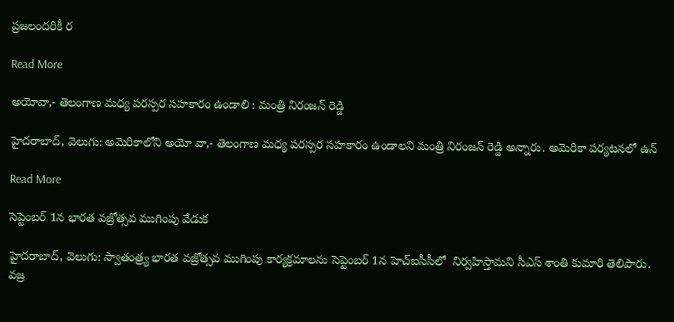ప్రజలందరికీ ర

Read More

అయోవా,- తెలంగాణ మధ్య పరస్పర సహకారం ఉండాలి : మంత్రి నిరంజన్ రెడ్డి

హైదరాబాద్‌‌‌‌, వెలుగు: అమెరికాలోని అయో వా,- తెలంగాణ మధ్య పరస్పర సహకారం ఉండాలని మంత్రి నిరంజన్ రెడ్డి అన్నారు. అమెరికా పర్యటనలో ఉన్

Read More

సెప్టెంబర్ 1న భారత వజ్రోత్సవ ముగింపు వేడుక

హైదరాబాద్, వెలుగు: స్వాతంత్ర్య భారత వజ్రోత్సవ ముగింపు కార్యక్రమాలను సెప్టెంబర్ 1న హెచ్ఐసీసీలో  నిర్వహిస్తామని సీఎస్ శాంతి కుమారి తెలిపారు. వజ్ర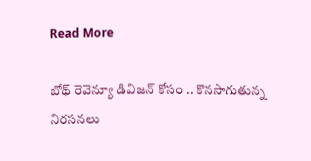Read More

బోథ్ రెవెన్యూ డివిజన్ కోసం .. కొనసాగుతున్న నిరసనలు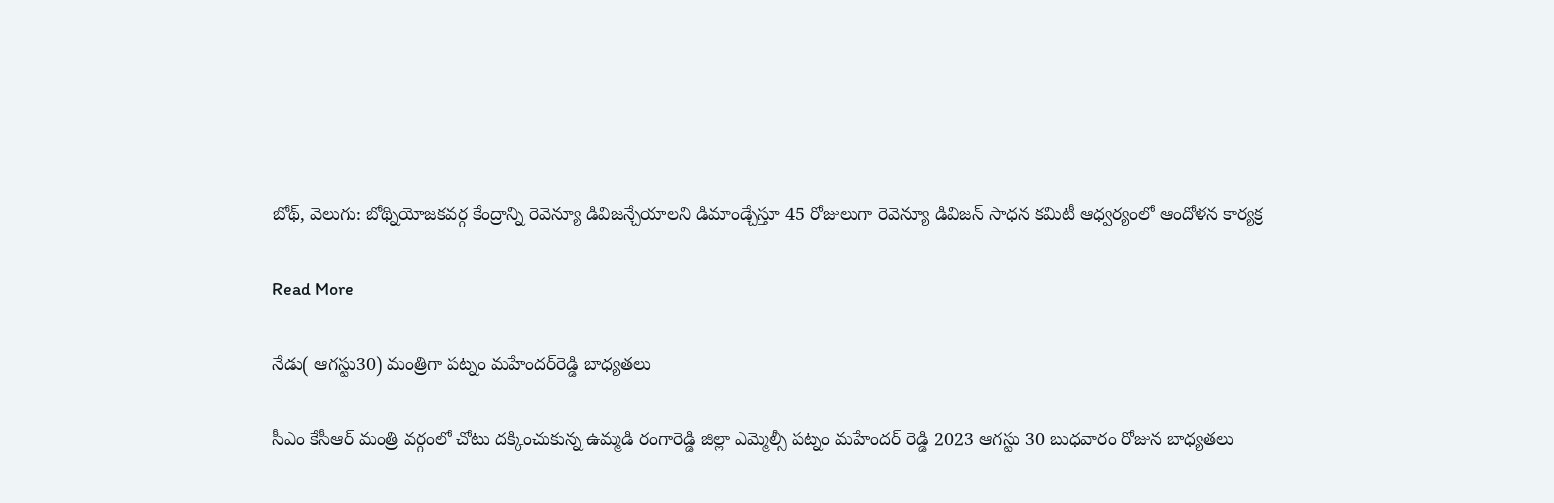బోథ్, వెలుగు: బోథ్నియోజకవర్గ కేంద్రాన్ని రెవెన్యూ డివిజన్చేయాలని డిమాండ్చేస్తూ 45 రోజులుగా రెవెన్యూ డివిజన్ సాధన కమిటీ ఆధ్వర్యంలో ఆందోళన కార్యక్ర

Read More

నేడు( ఆగస్టు30) మంత్రిగా పట్నం మహేందర్‌రెడ్డి బాధ్యతలు

సీఎం కేసీఆర్ మంత్రి వర్గంలో చోటు దక్కించుకున్న ఉమ్మడి రంగారెడ్డి జిల్లా ఎమ్మెల్సీ పట్నం మహేందర్ రెడ్డి 2023 ఆగస్టు 30 బుధవారం రోజున బాధ్యతలు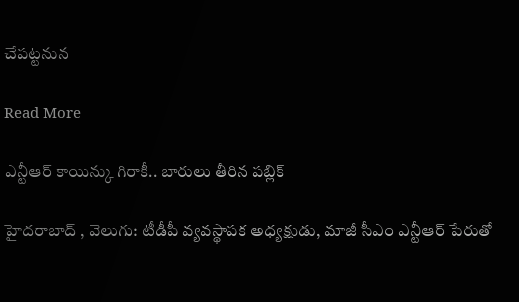చేపట్టనున

Read More

ఎన్టీఆర్ కాయిన్కు గిరాకీ.. బారులు తీరిన పబ్లిక్

హైదరాబాద్ , వెలుగు: టీడీపీ వ్యవస్థాపక అధ్యక్షుడు, మాజీ సీఎం ఎన్టీఆర్ పేరుతో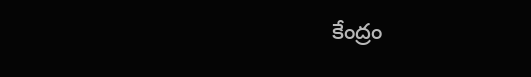కేంద్రం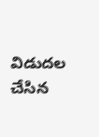విడుదల చేసిన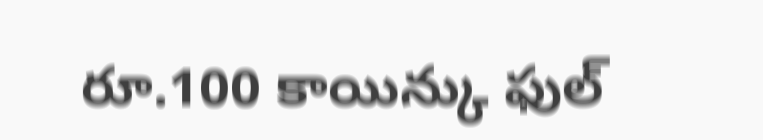రూ.100 కాయిన్కు ఫుల్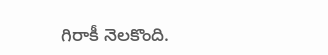గిరాకీ నెలకొంది.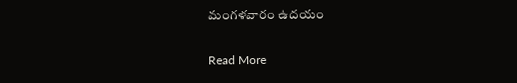మంగళవారం ఉదయం

Read More